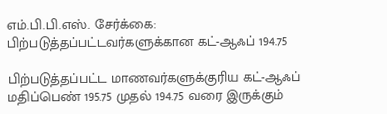எம்.பி.பி.எஸ். சேர்க்கை: பிற்படுத்தப்பட்டவர்களுக்கான கட்-ஆஃப் 194.75

பிற்படுத்தப்பட்ட மாணவர்களுக்குரிய கட்-ஆஃப் மதிப்பெண் 195.75 முதல் 194.75 வரை இருக்கும்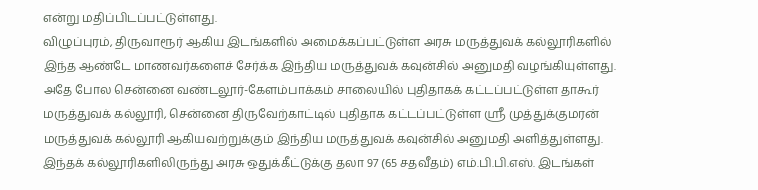என்று மதிப்பிடப்பட்டுள்ளது.
விழுப்புரம், திருவாரூர் ஆகிய இடங்களில் அமைக்கப்பட்டுள்ள அரசு மருத்துவக் கல்லூரிகளில் இந்த ஆண்டே மாணவர்களைச் சேர்க்க இந்திய மருத்துவக் கவுன்சில் அனுமதி வழங்கியுள்ளது.
அதே போல சென்னை வண்டலூர்-கேளம்பாக்கம் சாலையில் புதிதாகக் கட்டப்பட்டுள்ள தாகூர் மருத்துவக் கல்லூரி, சென்னை திருவேற்காட்டில் புதிதாக கட்டப்பட்டுள்ள ஸ்ரீ முத்துக்குமரன் மருத்துவக் கல்லூரி ஆகியவற்றுக்கும் இந்திய மருத்துவக் கவுன்சில் அனுமதி அளித்துள்ளது. இந்தக் கல்லூரிகளிலிருந்து அரசு ஒதுக்கீட்டுக்கு தலா 97 (65 சதவீதம்) எம்.பி.பி.எஸ். இடங்கள்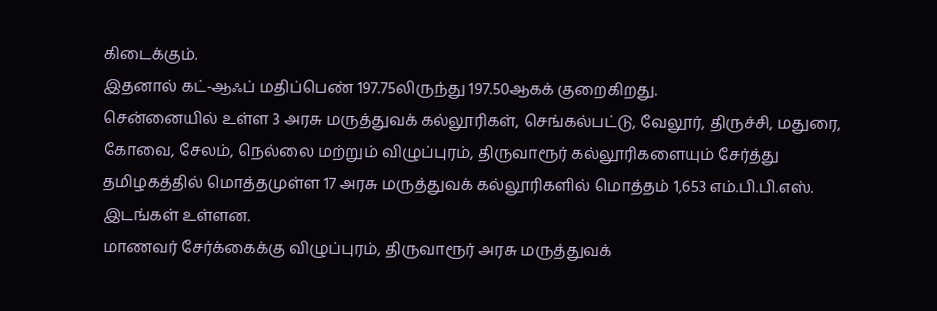கிடைக்கும்.
இதனால் கட்-ஆஃப் மதிப்பெண் 197.75லிருந்து 197.50ஆகக் குறைகிறது.
சென்னையில் உள்ள 3 அரசு மருத்துவக் கல்லூரிகள், செங்கல்பட்டு, வேலூர், திருச்சி, மதுரை, கோவை, சேலம், நெல்லை மற்றும் விழுப்புரம், திருவாரூர் கல்லூரிகளையும் சேர்த்து தமிழகத்தில் மொத்தமுள்ள 17 அரசு மருத்துவக் கல்லூரிகளில் மொத்தம் 1,653 எம்.பி.பி.எஸ். இடங்கள் உள்ளன.
மாணவர் சேர்க்கைக்கு விழுப்புரம், திருவாரூர் அரசு மருத்துவக்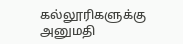கல்லூரிகளுக்கு அனுமதி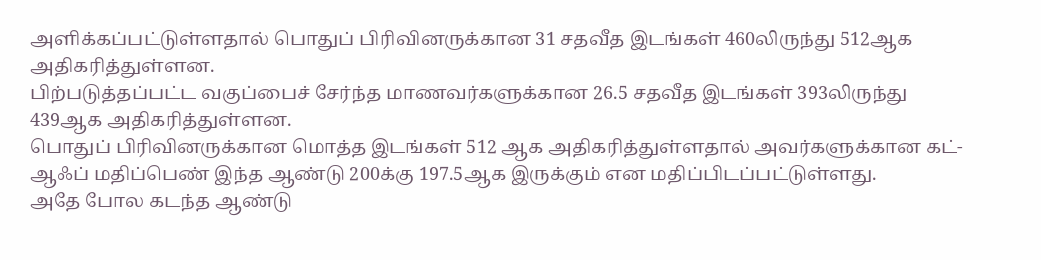அளிக்கப்பட்டுள்ளதால் பொதுப் பிரிவினருக்கான 31 சதவீத இடங்கள் 460லிருந்து 512ஆக அதிகரித்துள்ளன.
பிற்படுத்தப்பட்ட வகுப்பைச் சேர்ந்த மாணவர்களுக்கான 26.5 சதவீத இடங்கள் 393லிருந்து 439ஆக அதிகரித்துள்ளன.
பொதுப் பிரிவினருக்கான மொத்த இடங்கள் 512 ஆக அதிகரித்துள்ளதால் அவர்களுக்கான கட்-ஆஃப் மதிப்பெண் இந்த ஆண்டு 200க்கு 197.5ஆக இருக்கும் என மதிப்பிடப்பட்டுள்ளது.
அதே போல கடந்த ஆண்டு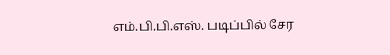எம்.பி.பி.எஸ். படிப்பில் சேர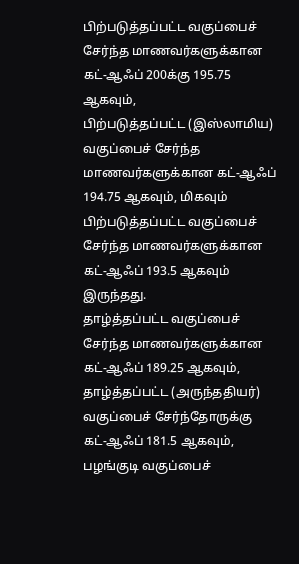பிற்படுத்தப்பட்ட வகுப்பைச் சேர்ந்த மாணவர்களுக்கான கட்-ஆஃப் 200க்கு 195.75 ஆகவும்,
பிற்படுத்தப்பட்ட (இஸ்லாமிய) வகுப்பைச் சேர்ந்த மாணவர்களுக்கான கட்-ஆஃப் 194.75 ஆகவும், மிகவும் பிற்படுத்தப்பட்ட வகுப்பைச் சேர்ந்த மாணவர்களுக்கான கட்-ஆஃப் 193.5 ஆகவும் இருந்தது.
தாழ்த்தப்பட்ட வகுப்பைச் சேர்ந்த மாணவர்களுக்கான கட்-ஆஃப் 189.25 ஆகவும், தாழ்த்தப்பட்ட (அருந்ததியர்) வகுப்பைச் சேர்ந்தோருக்கு கட்-ஆஃப் 181.5 ஆகவும், பழங்குடி வகுப்பைச்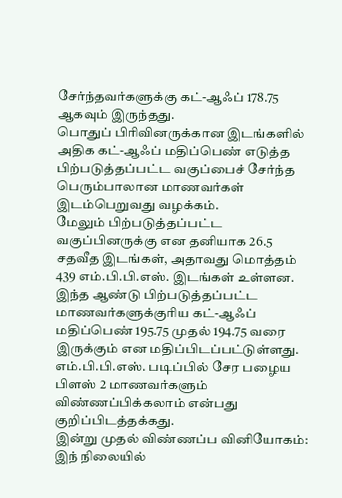சேர்ந்தவர்களுக்கு கட்-ஆஃப் 178.75 ஆகவும் இருந்தது.
பொதுப் பிரிவினருக்கான இடங்களில் அதிக கட்-ஆஃப் மதிப்பெண் எடுத்த பிற்படுத்தப்பட்ட வகுப்பைச் சேர்ந்த பெரும்பாலான மாணவர்கள் இடம்பெறுவது வழக்கம்.
மேலும் பிற்படுத்தப்பட்ட வகுப்பினருக்கு என தனியாக 26.5 சதவீத இடங்கள், அதாவது மொத்தம் 439 எம்.பி.பி.எஸ். இடங்கள் உள்ளன.
இந்த ஆண்டு பிற்படுத்தப்பட்ட மாணவர்களுக்குரிய கட்-ஆஃப் மதிப்பெண் 195.75 முதல் 194.75 வரை இருக்கும் என மதிப்பிடப்பட்டுள்ளது.
எம்.பி.பி.எஸ். படிப்பில் சேர பழைய பிளஸ் 2 மாணவர்களும் விண்ணப்பிக்கலாம் என்பது குறிப்பிடத்தக்கது.
இன்று முதல் விண்ணப்ப வினியோகம்:
இந் நிலையில்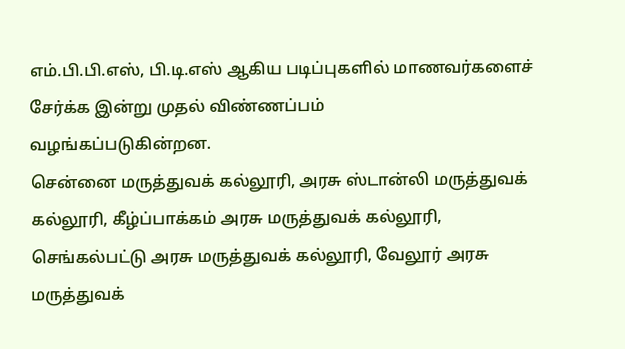எம்.பி.பி.எஸ், பி.டி.எஸ் ஆகிய படிப்புகளில் மாணவர்களைச் சேர்க்க இன்று முதல் விண்ணப்பம்
வழங்கப்படுகின்றன.
சென்னை மருத்துவக் கல்லூரி, அரசு ஸ்டான்லி மருத்துவக் கல்லூரி, கீழ்ப்பாக்கம் அரசு மருத்துவக் கல்லூரி, செங்கல்பட்டு அரசு மருத்துவக் கல்லூரி, வேலூர் அரசு மருத்துவக்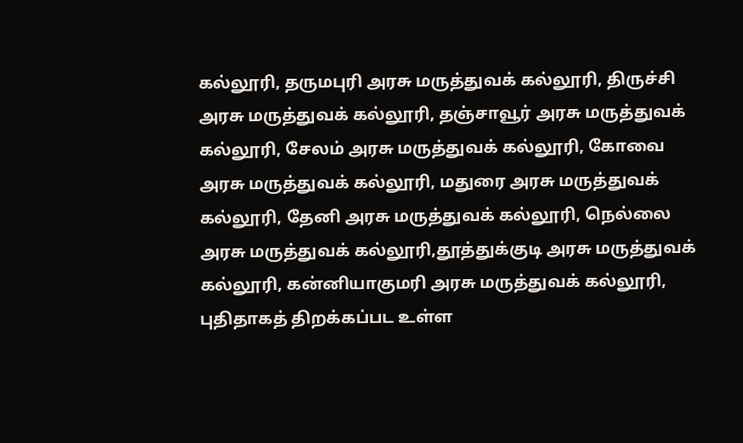கல்லூரி, தருமபுரி அரசு மருத்துவக் கல்லூரி, திருச்சி அரசு மருத்துவக் கல்லூரி, தஞ்சாவூர் அரசு மருத்துவக் கல்லூரி, சேலம் அரசு மருத்துவக் கல்லூரி, கோவை அரசு மருத்துவக் கல்லூரி, மதுரை அரசு மருத்துவக் கல்லூரி, தேனி அரசு மருத்துவக் கல்லூரி, நெல்லை அரசு மருத்துவக் கல்லூரி,தூத்துக்குடி அரசு மருத்துவக் கல்லூரி, கன்னியாகுமரி அரசு மருத்துவக் கல்லூரி, புதிதாகத் திறக்கப்பட உள்ள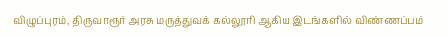விழுப்புரம், திருவாரூர் அரசு மருத்துவக் கல்லூரி ஆகிய இடங்களில் விண்ணப்பம்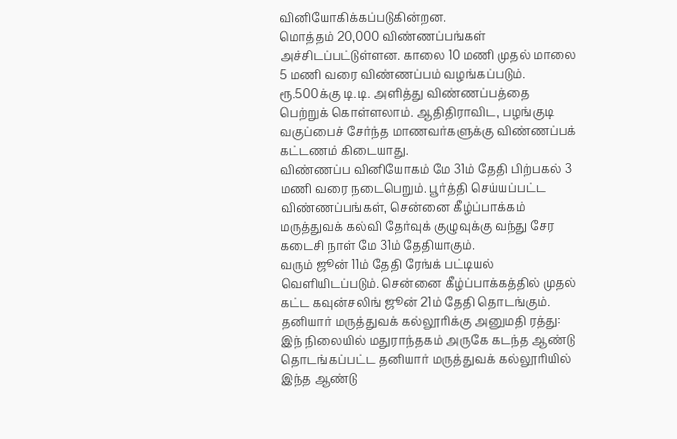வினியோகிக்கப்படுகின்றன.
மொத்தம் 20,000 விண்ணப்பங்கள் அச்சிடப்பட்டுள்ளன. காலை 10 மணி முதல் மாலை 5 மணி வரை விண்ணப்பம் வழங்கப்படும்.
ரூ.500க்கு டி.டி. அளித்து விண்ணப்பத்தை பெற்றுக் கொள்ளலாம். ஆதிதிராவிட, பழங்குடி வகுப்பைச் சேர்ந்த மாணவர்களுக்கு விண்ணப்பக் கட்டணம் கிடையாது.
விண்ணப்ப வினியோகம் மே 31ம் தேதி பிற்பகல் 3 மணி வரை நடைபெறும். பூர்த்தி செய்யப்பட்ட விண்ணப்பங்கள், சென்னை கீழ்ப்பாக்கம் மருத்துவக் கல்வி தேர்வுக் குழுவுக்கு வந்து சேர கடைசி நாள் மே 31ம் தேதியாகும்.
வரும் ஜூன் 11ம் தேதி ரேங்க் பட்டியல் வெளியிடப்படும். சென்னை கீழ்ப்பாக்கத்தில் முதல் கட்ட கவுன்சலிங் ஜூன் 21ம் தேதி தொடங்கும்.
தனியார் மருத்துவக் கல்லூரிக்கு அனுமதி ரத்து:
இந் நிலையில் மதுராந்தகம் அருகே கடந்த ஆண்டு தொடங்கப்பட்ட தனியார் மருத்துவக் கல்லூரியில் இந்த ஆண்டு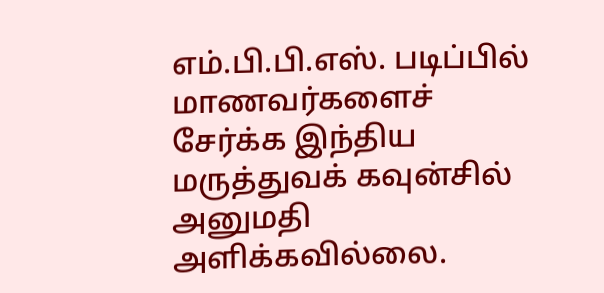எம்.பி.பி.எஸ். படிப்பில் மாணவர்களைச் சேர்க்க இந்திய மருத்துவக் கவுன்சில் அனுமதி அளிக்கவில்லை.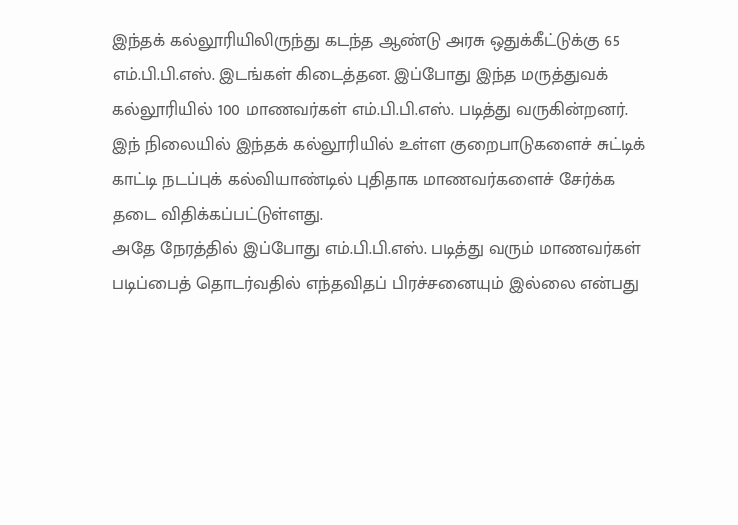இந்தக் கல்லூரியிலிருந்து கடந்த ஆண்டு அரசு ஒதுக்கீட்டுக்கு 65 எம்.பி.பி.எஸ். இடங்கள் கிடைத்தன. இப்போது இந்த மருத்துவக் கல்லூரியில் 100 மாணவர்கள் எம்.பி.பி.எஸ். படித்து வருகின்றனர்.
இந் நிலையில் இந்தக் கல்லூரியில் உள்ள குறைபாடுகளைச் சுட்டிக் காட்டி நடப்புக் கல்வியாண்டில் புதிதாக மாணவர்களைச் சேர்க்க தடை விதிக்கப்பட்டுள்ளது.
அதே நேரத்தில் இப்போது எம்.பி.பி.எஸ். படித்து வரும் மாணவர்கள் படிப்பைத் தொடர்வதில் எந்தவிதப் பிரச்சனையும் இல்லை என்பது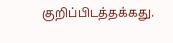குறிப்பிடத்தக்கது.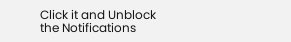Click it and Unblock the Notifications